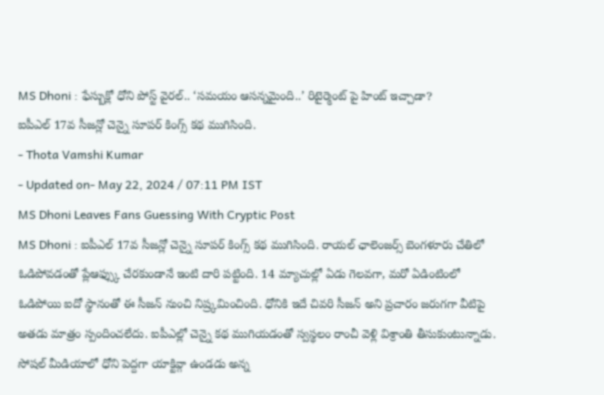MS Dhoni : ఫేస్బుక్లో ధోని పోస్ట్ వైరల్.. ‘సమయం ఆసన్నమైంది..’ రిటైర్మెంట్ పై హింట్ ఇచ్చాడా?
ఐపీఎల్ 17వ సీజన్లో చెన్నై సూపర్ కింగ్స్ కథ ముగిసింది.
- Thota Vamshi Kumar
- Updated on- May 22, 2024 / 07:11 PM IST
MS Dhoni Leaves Fans Guessing With Cryptic Post
MS Dhoni : ఐపీఎల్ 17వ సీజన్లో చెన్నై సూపర్ కింగ్స్ కథ ముగిసింది. రాయల్ ఛాలెంజర్స్ బెంగళూరు చేతిలో ఓడిపోవడంతో ప్లేఆఫ్స్కు చేరకుండానే ఇంటి దారి పట్టింది. 14 మ్యాచుల్లో ఏడు గెలవగా, మరో ఏడింటింలో ఓడిపోయి ఐదో స్థానంతో ఈ సీజన్ నుంచి నిష్ర్కమించింది. ధోనికి ఇదే చివరి సీజన్ అని ప్రచారం జరుగగా వీటిపై అతడు మాత్రం స్పందించలేదు. ఐపీఎల్లో చెన్నై కథ ముగియడంతో స్వస్థలం రాంచీ వెళ్లి విశ్రాంతి తీసుకుంటున్నాడు.
సోషల్ మీడియాలో ధోని పెద్దగా యాక్టివ్గా ఉండడు అన్న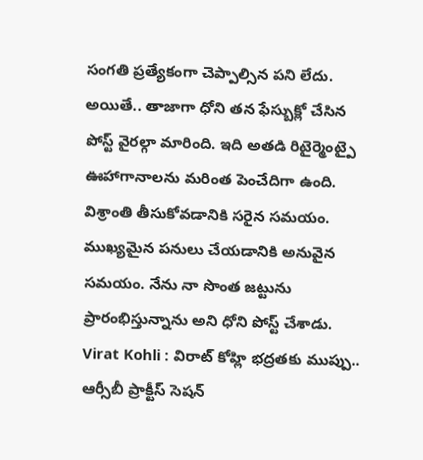సంగతి ప్రత్యేకంగా చెప్పాల్సిన పని లేదు. అయితే.. తాజాగా ధోని తన ఫేస్బుక్లో చేసిన పోస్ట్ వైరల్గా మారింది. ఇది అతడి రిటైర్మెంట్పై ఊహాగానాలను మరింత పెంచేదిగా ఉంది. విశ్రాంతి తీసుకోవడానికి సరైన సమయం. ముఖ్యమైన పనులు చేయడానికి అనువైన సమయం. నేను నా సొంత జట్టును ప్రారంభిస్తున్నాను అని ధోని పోస్ట్ చేశాడు.
Virat Kohli : విరాట్ కోహ్లి భద్రతకు ముప్పు.. ఆర్సీబీ ప్రాక్టీస్ సెషన్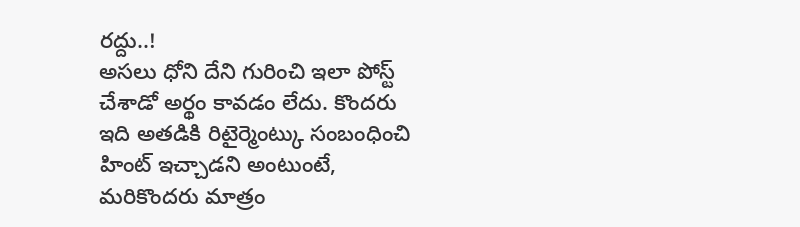రద్దు..!
అసలు ధోని దేని గురించి ఇలా పోస్ట్ చేశాడో అర్థం కావడం లేదు. కొందరు ఇది అతడికి రిటైర్మెంట్కు సంబంధించి హింట్ ఇచ్చాడని అంటుంటే, మరికొందరు మాత్రం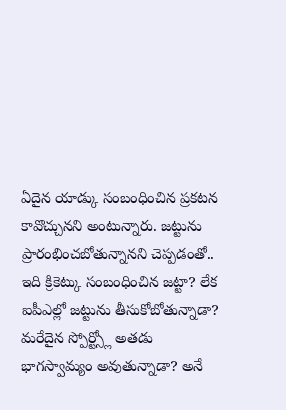ఏదైన యాడ్కు సంబంధించిన ప్రకటన కావొచ్చునని అంటున్నారు. జట్టును ప్రారంభించబోతున్నానని చెప్పడంతో.. ఇది క్రికెట్కు సంబంధించిన జట్టా? లేక ఐపీఎల్లో జట్టును తీసుకోబోతున్నాడా? మరేదైన స్పోర్ట్స్లో అతడు భాగస్వామ్యం అవుతున్నాడా? అనే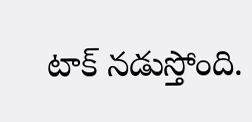టాక్ నడుస్తోంది.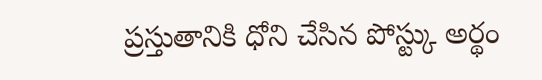ప్రస్తుతానికి ధోని చేసిన పోస్ట్కు అర్థం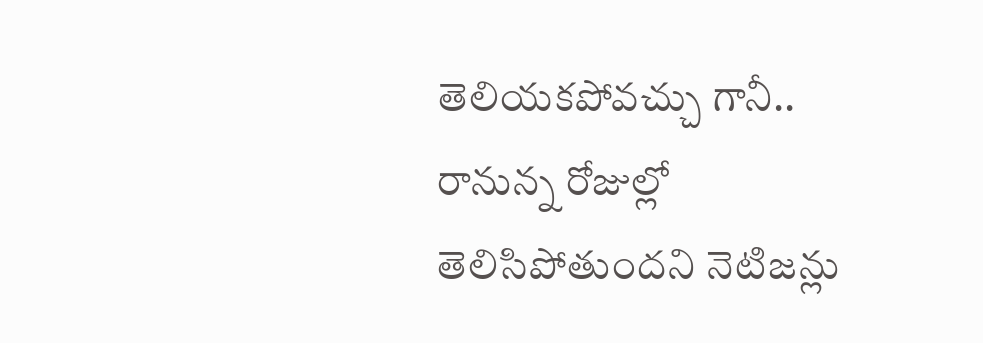తెలియకపోవచ్చు గానీ.. రానున్న రోజుల్లో తెలిసిపోతుందని నెటిజన్లు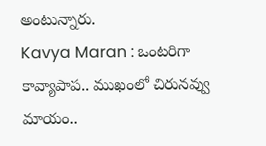అంటున్నారు.
Kavya Maran : ఒంటరిగా కావ్యాపాప.. ముఖంలో చిరునవ్వు మాయం..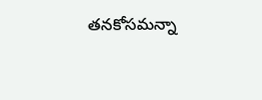తనకోసమన్నా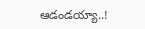ఆడండయ్యా..!